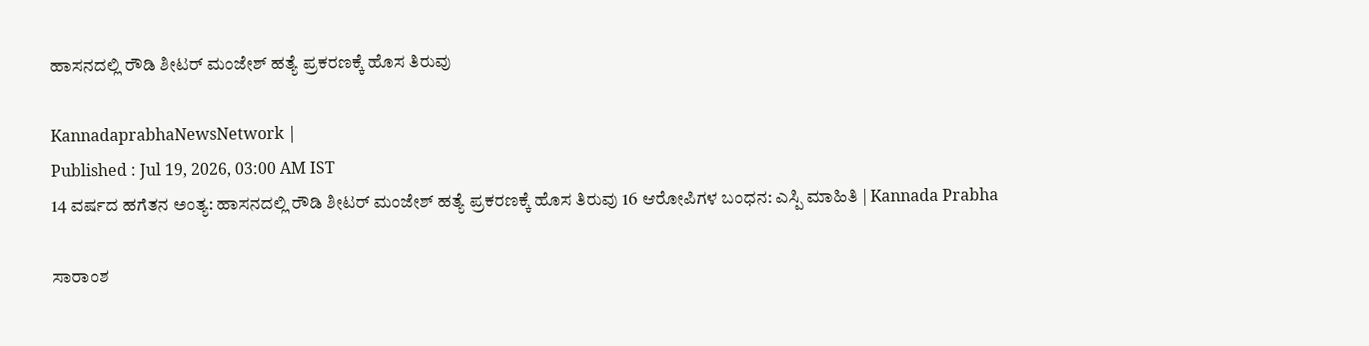ಹಾಸನದಲ್ಲಿ ರೌಡಿ ಶೀಟರ್ ಮಂಜೇಶ್ ಹತ್ಯೆ ಪ್ರಕರಣಕ್ಕೆ ಹೊಸ ತಿರುವು

KannadaprabhaNewsNetwork |
Published : Jul 19, 2026, 03:00 AM IST
14 ವರ್ಷದ ಹಗೆತನ ಅಂತ್ಯ: ಹಾಸನದಲ್ಲಿ ರೌಡಿ ಶೀಟರ್ ಮಂಜೇಶ್ ಹತ್ಯೆ ಪ್ರಕರಣಕ್ಕೆ ಹೊಸ ತಿರುವು 16 ಆರೋಪಿಗಳ ಬಂಧನ: ಎಸ್ಪಿ ಮಾಹಿತಿ | Kannada Prabha

ಸಾರಾಂಶ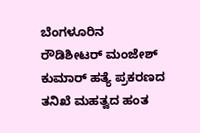ಬೆಂಗಳೂರಿನ ರೌಡಿಶೀಟರ್‌ ಮಂಜೇಶ್ ಕುಮಾರ್‌ ಹತ್ಯೆ ಪ್ರಕರಣದ ತನಿಖೆ ಮಹತ್ವದ ಹಂತ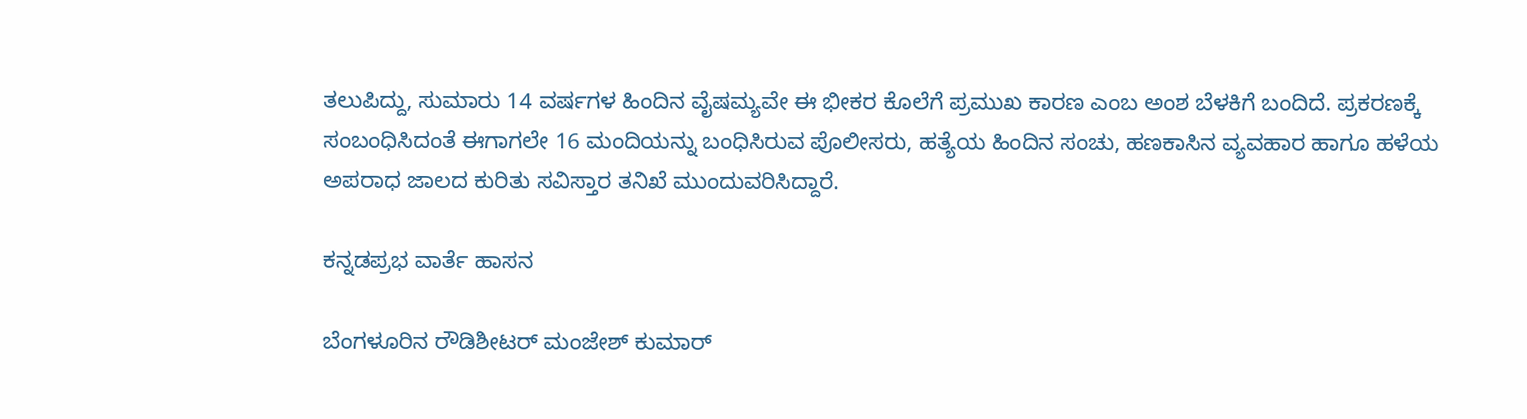ತಲುಪಿದ್ದು, ಸುಮಾರು 14 ವರ್ಷಗಳ ಹಿಂದಿನ ವೈಷಮ್ಯವೇ ಈ ಭೀಕರ ಕೊಲೆಗೆ ಪ್ರಮುಖ ಕಾರಣ ಎಂಬ ಅಂಶ ಬೆಳಕಿಗೆ ಬಂದಿದೆ. ಪ್ರಕರಣಕ್ಕೆ ಸಂಬಂಧಿಸಿದಂತೆ ಈಗಾಗಲೇ 16 ಮಂದಿಯನ್ನು ಬಂಧಿಸಿರುವ ಪೊಲೀಸರು, ಹತ್ಯೆಯ ಹಿಂದಿನ ಸಂಚು, ಹಣಕಾಸಿನ ವ್ಯವಹಾರ ಹಾಗೂ ಹಳೆಯ ಅಪರಾಧ ಜಾಲದ ಕುರಿತು ಸವಿಸ್ತಾರ ತನಿಖೆ ಮುಂದುವರಿಸಿದ್ದಾರೆ.

ಕನ್ನಡಪ್ರಭ ವಾರ್ತೆ ಹಾಸನ

ಬೆಂಗಳೂರಿನ ರೌಡಿಶೀಟರ್‌ ಮಂಜೇಶ್ ಕುಮಾರ್‌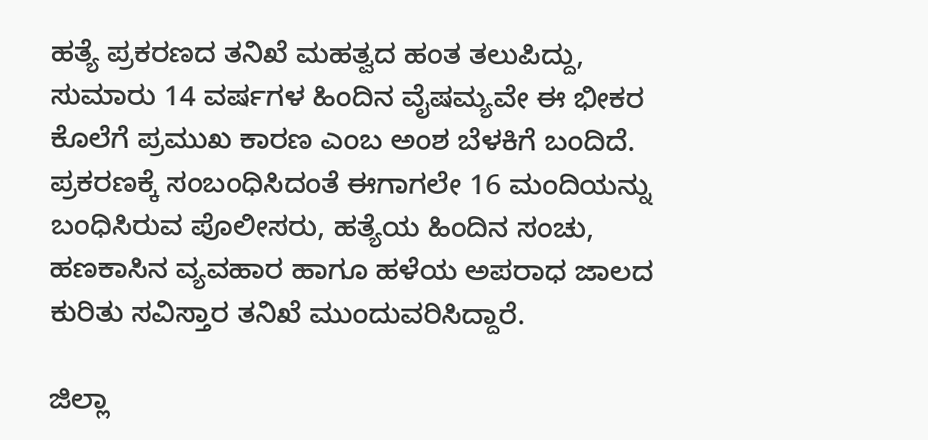ಹತ್ಯೆ ಪ್ರಕರಣದ ತನಿಖೆ ಮಹತ್ವದ ಹಂತ ತಲುಪಿದ್ದು, ಸುಮಾರು 14 ವರ್ಷಗಳ ಹಿಂದಿನ ವೈಷಮ್ಯವೇ ಈ ಭೀಕರ ಕೊಲೆಗೆ ಪ್ರಮುಖ ಕಾರಣ ಎಂಬ ಅಂಶ ಬೆಳಕಿಗೆ ಬಂದಿದೆ. ಪ್ರಕರಣಕ್ಕೆ ಸಂಬಂಧಿಸಿದಂತೆ ಈಗಾಗಲೇ 16 ಮಂದಿಯನ್ನು ಬಂಧಿಸಿರುವ ಪೊಲೀಸರು, ಹತ್ಯೆಯ ಹಿಂದಿನ ಸಂಚು, ಹಣಕಾಸಿನ ವ್ಯವಹಾರ ಹಾಗೂ ಹಳೆಯ ಅಪರಾಧ ಜಾಲದ ಕುರಿತು ಸವಿಸ್ತಾರ ತನಿಖೆ ಮುಂದುವರಿಸಿದ್ದಾರೆ.

ಜಿಲ್ಲಾ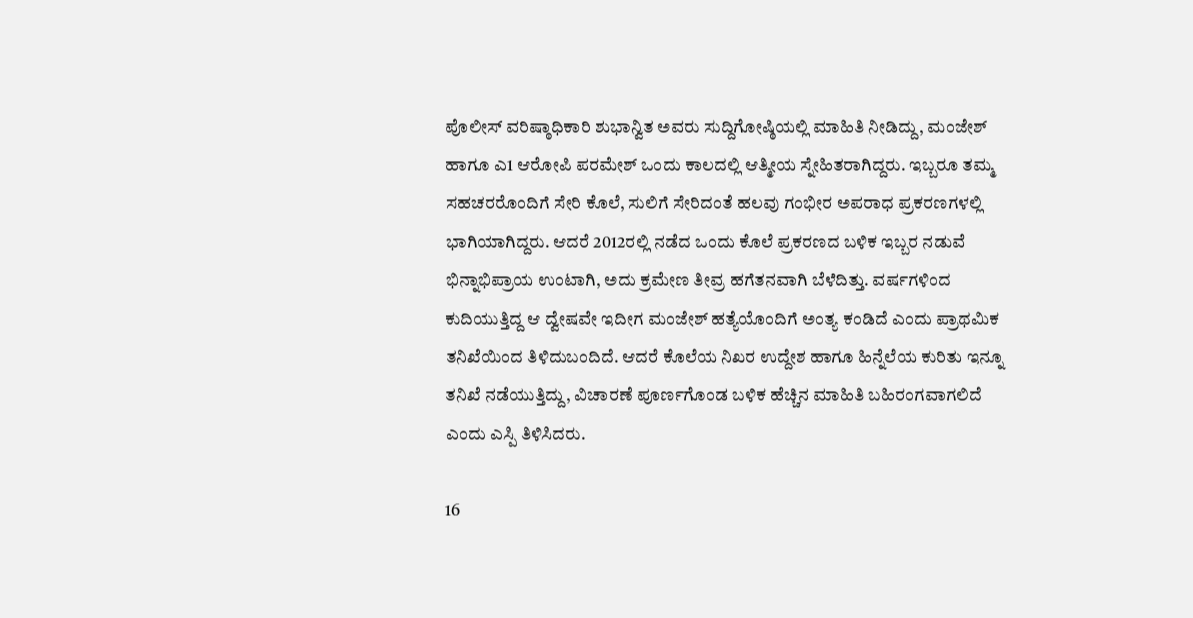ಪೊಲೀಸ್ ವರಿಷ್ಠಾಧಿಕಾರಿ ಶುಭಾನ್ವಿತ ಅವರು ಸುದ್ದಿಗೋಷ್ಠಿಯಲ್ಲಿ ಮಾಹಿತಿ ನೀಡಿದ್ದು, ಮಂಜೇಶ್ ಹಾಗೂ ಎ1 ಆರೋಪಿ ಪರಮೇಶ್ ಒಂದು ಕಾಲದಲ್ಲಿ ಆತ್ಮೀಯ ಸ್ನೇಹಿತರಾಗಿದ್ದರು. ಇಬ್ಬರೂ ತಮ್ಮ ಸಹಚರರೊಂದಿಗೆ ಸೇರಿ ಕೊಲೆ, ಸುಲಿಗೆ ಸೇರಿದಂತೆ ಹಲವು ಗಂಭೀರ ಅಪರಾಧ ಪ್ರಕರಣಗಳಲ್ಲಿ ಭಾಗಿಯಾಗಿದ್ದರು. ಆದರೆ 2012ರಲ್ಲಿ ನಡೆದ ಒಂದು ಕೊಲೆ ಪ್ರಕರಣದ ಬಳಿಕ ಇಬ್ಬರ ನಡುವೆ ಭಿನ್ನಾಭಿಪ್ರಾಯ ಉಂಟಾಗಿ, ಅದು ಕ್ರಮೇಣ ತೀವ್ರ ಹಗೆತನವಾಗಿ ಬೆಳೆದಿತ್ತು. ವರ್ಷಗಳಿಂದ ಕುದಿಯುತ್ತಿದ್ದ ಆ ದ್ವೇಷವೇ ಇದೀಗ ಮಂಜೇಶ್ ಹತ್ಯೆಯೊಂದಿಗೆ ಅಂತ್ಯ ಕಂಡಿದೆ ಎಂದು ಪ್ರಾಥಮಿಕ ತನಿಖೆಯಿಂದ ತಿಳಿದುಬಂದಿದೆ. ಆದರೆ ಕೊಲೆಯ ನಿಖರ ಉದ್ದೇಶ ಹಾಗೂ ಹಿನ್ನೆಲೆಯ ಕುರಿತು ಇನ್ನೂ ತನಿಖೆ ನಡೆಯುತ್ತಿದ್ದು, ವಿಚಾರಣೆ ಪೂರ್ಣಗೊಂಡ ಬಳಿಕ ಹೆಚ್ಚಿನ ಮಾಹಿತಿ ಬಹಿರಂಗವಾಗಲಿದೆ ಎಂದು ಎಸ್ಪಿ ತಿಳಿಸಿದರು.

16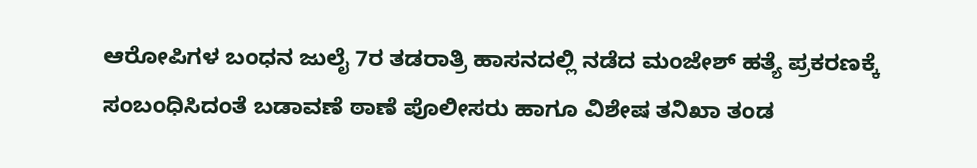ಆರೋಪಿಗಳ ಬಂಧನ ಜುಲೈ 7ರ ತಡರಾತ್ರಿ ಹಾಸನದಲ್ಲಿ ನಡೆದ ಮಂಜೇಶ್ ಹತ್ಯೆ ಪ್ರಕರಣಕ್ಕೆ ಸಂಬಂಧಿಸಿದಂತೆ ಬಡಾವಣೆ ಠಾಣೆ ಪೊಲೀಸರು ಹಾಗೂ ವಿಶೇಷ ತನಿಖಾ ತಂಡ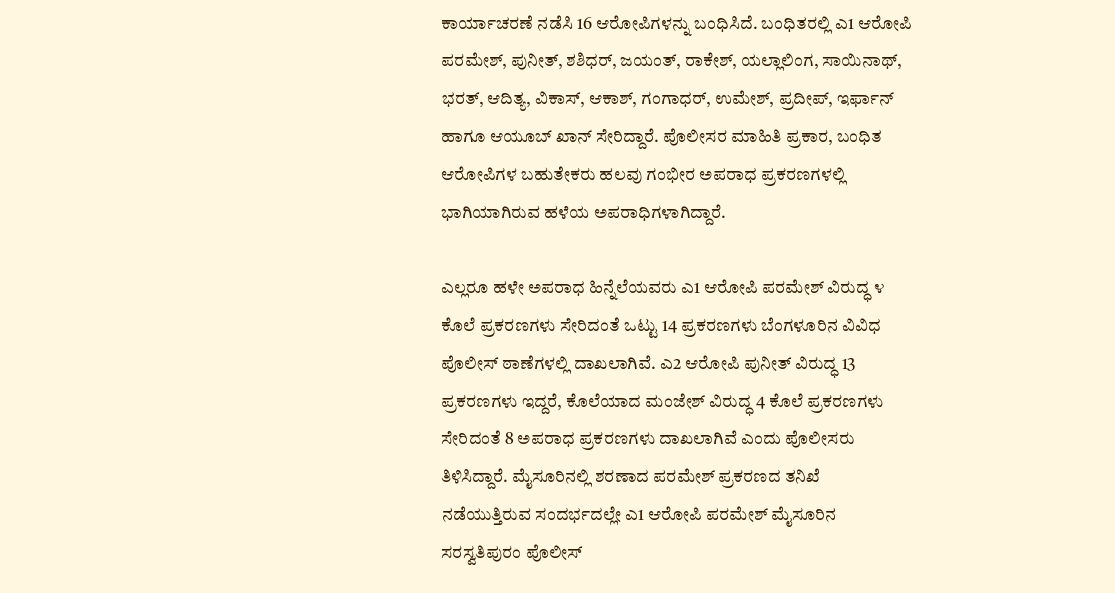ಕಾರ್ಯಾಚರಣೆ ನಡೆಸಿ 16 ಆರೋಪಿಗಳನ್ನು ಬಂಧಿಸಿದೆ. ಬಂಧಿತರಲ್ಲಿ ಎ1 ಆರೋಪಿ ಪರಮೇಶ್, ಪುನೀತ್, ಶಶಿಧರ್‌, ಜಯಂತ್, ರಾಕೇಶ್, ಯಲ್ಲಾಲಿಂಗ, ಸಾಯಿನಾಥ್, ಭರತ್, ಆದಿತ್ಯ, ವಿಕಾಸ್, ಆಕಾಶ್, ಗಂಗಾಧರ್, ಉಮೇಶ್, ಪ್ರದೀಪ್, ಇರ್ಫಾನ್ ಹಾಗೂ ಆಯೂಬ್ ಖಾನ್ ಸೇರಿದ್ದಾರೆ. ಪೊಲೀಸರ ಮಾಹಿತಿ ಪ್ರಕಾರ, ಬಂಧಿತ ಆರೋಪಿಗಳ ಬಹುತೇಕರು ಹಲವು ಗಂಭೀರ ಅಪರಾಧ ಪ್ರಕರಣಗಳಲ್ಲಿ ಭಾಗಿಯಾಗಿರುವ ಹಳೆಯ ಅಪರಾಧಿಗಳಾಗಿದ್ದಾರೆ.

ಎಲ್ಲರೂ ಹಳೇ ಅಪರಾಧ ಹಿನ್ನೆಲೆಯವರು ಎ1 ಆರೋಪಿ ಪರಮೇಶ್ ವಿರುದ್ಧ ೪ ಕೊಲೆ ಪ್ರಕರಣಗಳು ಸೇರಿದಂತೆ ಒಟ್ಟು 14 ಪ್ರಕರಣಗಳು ಬೆಂಗಳೂರಿನ ವಿವಿಧ ಪೊಲೀಸ್ ಠಾಣೆಗಳಲ್ಲಿ ದಾಖಲಾಗಿವೆ. ಎ2 ಆರೋಪಿ ಪುನೀತ್ ವಿರುದ್ಧ 13 ಪ್ರಕರಣಗಳು ಇದ್ದರೆ, ಕೊಲೆಯಾದ ಮಂಜೇಶ್ ವಿರುದ್ಧ 4 ಕೊಲೆ ಪ್ರಕರಣಗಳು ಸೇರಿದಂತೆ 8 ಅಪರಾಧ ಪ್ರಕರಣಗಳು ದಾಖಲಾಗಿವೆ ಎಂದು ಪೊಲೀಸರು ತಿಳಿಸಿದ್ದಾರೆ. ಮೈಸೂರಿನಲ್ಲಿ ಶರಣಾದ ಪರಮೇಶ್ ಪ್ರಕರಣದ ತನಿಖೆ ನಡೆಯುತ್ತಿರುವ ಸಂದರ್ಭದಲ್ಲೇ ಎ1 ಆರೋಪಿ ಪರಮೇಶ್ ಮೈಸೂರಿನ ಸರಸ್ವತಿಪುರಂ ಪೊಲೀಸ್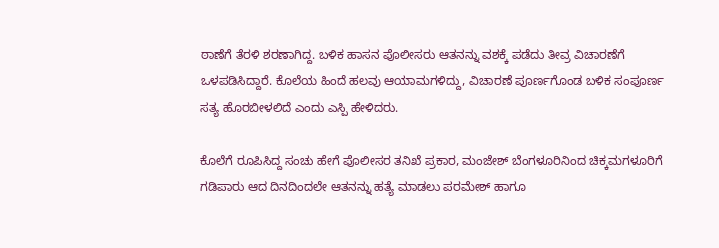ಠಾಣೆಗೆ ತೆರಳಿ ಶರಣಾಗಿದ್ದ. ಬಳಿಕ ಹಾಸನ ಪೊಲೀಸರು ಆತನನ್ನು ವಶಕ್ಕೆ ಪಡೆದು ತೀವ್ರ ವಿಚಾರಣೆಗೆ ಒಳಪಡಿಸಿದ್ದಾರೆ. ಕೊಲೆಯ ಹಿಂದೆ ಹಲವು ಆಯಾಮಗಳಿದ್ದು, ವಿಚಾರಣೆ ಪೂರ್ಣಗೊಂಡ ಬಳಿಕ ಸಂಪೂರ್ಣ ಸತ್ಯ ಹೊರಬೀಳಲಿದೆ ಎಂದು ಎಸ್ಪಿ ಹೇಳಿದರು.

ಕೊಲೆಗೆ ರೂಪಿಸಿದ್ದ ಸಂಚು ಹೇಗೆ ಪೊಲೀಸರ ತನಿಖೆ ಪ್ರಕಾರ, ಮಂಜೇಶ್ ಬೆಂಗಳೂರಿನಿಂದ ಚಿಕ್ಕಮಗಳೂರಿಗೆ ಗಡಿಪಾರು ಆದ ದಿನದಿಂದಲೇ ಆತನನ್ನು ಹತ್ಯೆ ಮಾಡಲು ಪರಮೇಶ್ ಹಾಗೂ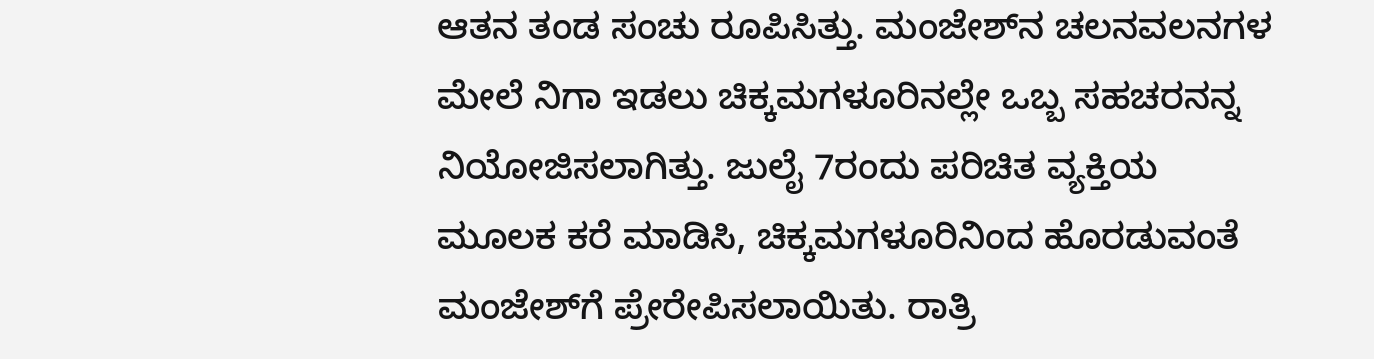ಆತನ ತಂಡ ಸಂಚು ರೂಪಿಸಿತ್ತು. ಮಂಜೇಶ್‌ನ ಚಲನವಲನಗಳ ಮೇಲೆ ನಿಗಾ ಇಡಲು ಚಿಕ್ಕಮಗಳೂರಿನಲ್ಲೇ ಒಬ್ಬ ಸಹಚರನನ್ನ ನಿಯೋಜಿಸಲಾಗಿತ್ತು. ಜುಲೈ 7ರಂದು ಪರಿಚಿತ ವ್ಯಕ್ತಿಯ ಮೂಲಕ ಕರೆ ಮಾಡಿಸಿ, ಚಿಕ್ಕಮಗಳೂರಿನಿಂದ ಹೊರಡುವಂತೆ ಮಂಜೇಶ್‌ಗೆ ಪ್ರೇರೇಪಿಸಲಾಯಿತು. ರಾತ್ರಿ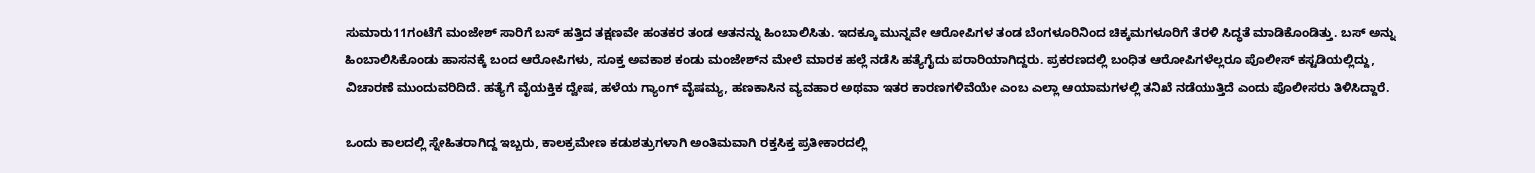ಸುಮಾರು11ಗಂಟೆಗೆ ಮಂಜೇಶ್ ಸಾರಿಗೆ ಬಸ್ ಹತ್ತಿದ ತಕ್ಷಣವೇ ಹಂತಕರ ತಂಡ ಆತನನ್ನು ಹಿಂಬಾಲಿಸಿತು. ಇದಕ್ಕೂ ಮುನ್ನವೇ ಆರೋಪಿಗಳ ತಂಡ ಬೆಂಗಳೂರಿನಿಂದ ಚಿಕ್ಕಮಗಳೂರಿಗೆ ತೆರಳಿ ಸಿದ್ಧತೆ ಮಾಡಿಕೊಂಡಿತ್ತು. ಬಸ್ ಅನ್ನು ಹಿಂಬಾಲಿಸಿಕೊಂಡು ಹಾಸನಕ್ಕೆ ಬಂದ ಆರೋಪಿಗಳು, ಸೂಕ್ತ ಅವಕಾಶ ಕಂಡು ಮಂಜೇಶ್‌ನ ಮೇಲೆ ಮಾರಕ ಹಲ್ಲೆ ನಡೆಸಿ ಹತ್ಯೆಗೈದು ಪರಾರಿಯಾಗಿದ್ದರು. ಪ್ರಕರಣದಲ್ಲಿ ಬಂಧಿತ ಆರೋಪಿಗಳೆಲ್ಲರೂ ಪೊಲೀಸ್ ಕಸ್ಟಡಿಯಲ್ಲಿದ್ದು, ವಿಚಾರಣೆ ಮುಂದುವರಿದಿದೆ. ಹತ್ಯೆಗೆ ವೈಯಕ್ತಿಕ ದ್ವೇಷ, ಹಳೆಯ ಗ್ಯಾಂಗ್ ವೈಷಮ್ಯ, ಹಣಕಾಸಿನ ವ್ಯವಹಾರ ಅಥವಾ ಇತರ ಕಾರಣಗಳಿವೆಯೇ ಎಂಬ ಎಲ್ಲಾ ಆಯಾಮಗಳಲ್ಲಿ ತನಿಖೆ ನಡೆಯುತ್ತಿದೆ ಎಂದು ಪೊಲೀಸರು ತಿಳಿಸಿದ್ದಾರೆ.

ಒಂದು ಕಾಲದಲ್ಲಿ ಸ್ನೇಹಿತರಾಗಿದ್ದ ಇಬ್ಬರು, ಕಾಲಕ್ರಮೇಣ ಕಡುಶತ್ರುಗಳಾಗಿ ಅಂತಿಮವಾಗಿ ರಕ್ತಸಿಕ್ತ ಪ್ರತೀಕಾರದಲ್ಲಿ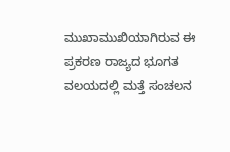ಮುಖಾಮುಖಿಯಾಗಿರುವ ಈ ಪ್ರಕರಣ ರಾಜ್ಯದ ಭೂಗತ ವಲಯದಲ್ಲಿ ಮತ್ತೆ ಸಂಚಲನ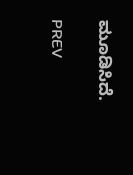ಮೂಡಿಸಿದೆ.

PREV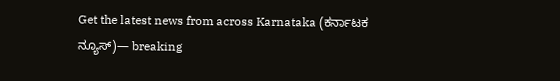Get the latest news from across Karnataka (ಕರ್ನಾಟಕ ನ್ಯೂಸ್)— breaking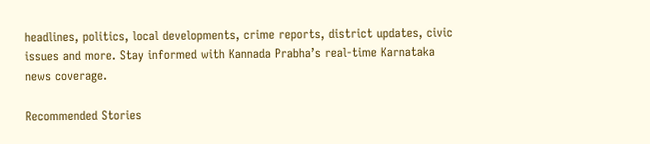headlines, politics, local developments, crime reports, district updates, civic issues and more. Stay informed with Kannada Prabha’s real‑time Karnataka news coverage.

Recommended Stories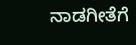ನಾಡಗೀತೆಗೆ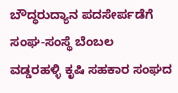ಬೌದ್ಧರುದ್ಯಾನ ಪದಸೇರ್ಪಡೆಗೆ ಸಂಘ-ಸಂಸ್ಥೆ ಬೆಂಬಲ
ವಡ್ಡರಹಳ್ಳಿ ಕೃಷಿ ಸಹಕಾರ ಸಂಘದ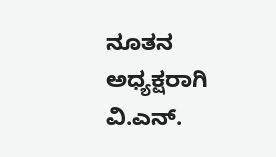ನೂತನ ಅಧ್ಯಕ್ಷರಾಗಿ ವಿ.ಎನ್.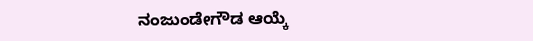ನಂಜುಂಡೇಗೌಡ ಆಯ್ಕೆ